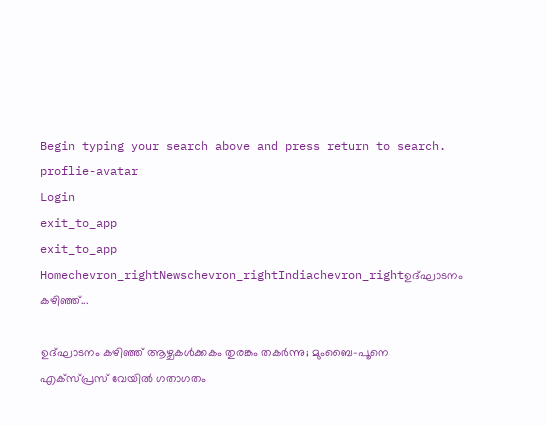Begin typing your search above and press return to search.
proflie-avatar
Login
exit_to_app
exit_to_app
Homechevron_rightNewschevron_rightIndiachevron_rightഉദ്ഘാടനം കഴിഞ്ഞ്...

ഉദ്ഘാടനം കഴിഞ്ഞ് ആഴ്ചകൾക്കകം തുരങ്കം തകർന്നു; മുംബൈ-പൂനെ എക്സ്പ്രസ് വേയിൽ ഗതാഗതം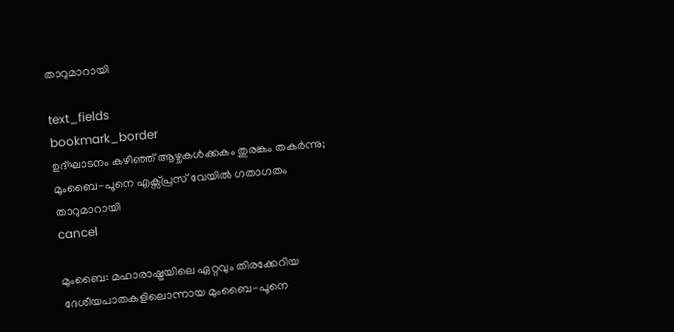താറുമാറായി

text_fields
bookmark_border
ഉദ്ഘാടനം കഴിഞ്ഞ് ആഴ്ചകൾക്കകം തുരങ്കം തകർന്നു; മുംബൈ-പൂനെ എക്സ്പ്രസ് വേയിൽ ഗതാഗതം താറുമാറായി
cancel

മുംബൈ: മഹാരാഷ്ട്രയിലെ ഏറ്റവും തിരക്കേറിയ ദേശീയപാതകളിലൊന്നായ മുംബൈ-പൂനെ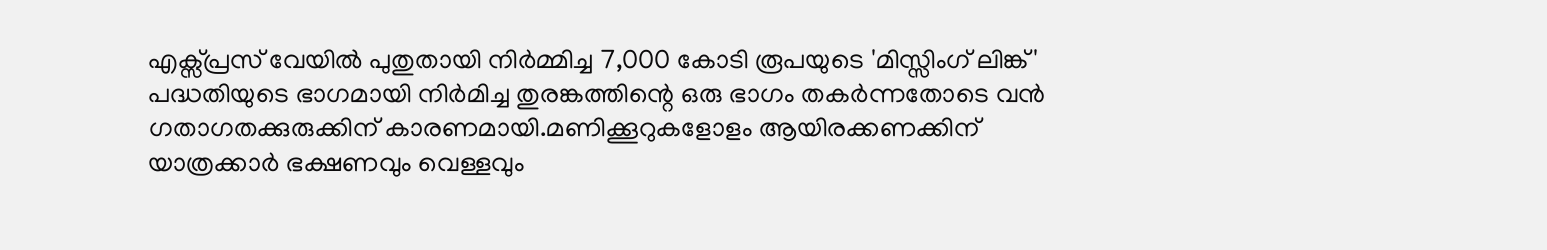എക്സ്പ്രസ് വേയിൽ പുതുതായി നിർമ്മിച്ച 7,000 കോടി രൂപയുടെ 'മിസ്സിംഗ് ലിങ്ക്' പദ്ധതിയുടെ ഭാഗമായി നിർമിച്ച തുരങ്കത്തിന്റെ ഒരു ഭാഗം തകർന്നതോടെ വൻ ഗതാഗതക്കുരുക്കിന് കാരണമായി.മണിക്കൂറുകളോളം ആയിരക്കണക്കിന് യാത്രക്കാർ ഭക്ഷണവും വെള്ളവും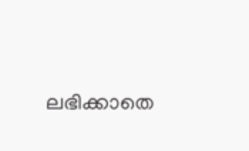ലഭിക്കാതെ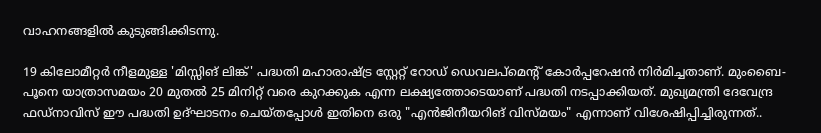വാഹനങ്ങളിൽ കുടുങ്ങിക്കിടന്നു.

19 കിലോമീറ്റർ നീളമുള്ള 'മിസ്സിങ് ലിങ്ക്' പദ്ധതി മഹാരാഷ്ട്ര സ്റ്റേറ്റ് റോഡ് ഡെവലപ്മെന്റ് കോർപ്പറേഷൻ നിർമിച്ചതാണ്. മുംബൈ-പൂനെ യാത്രാസമയം 20 മുതൽ 25 മിനിറ്റ് വരെ കുറക്കുക എന്ന ലക്ഷ്യത്തോടെയാണ് പദ്ധതി നടപ്പാക്കിയത്. മുഖ്യമന്ത്രി ദേവേന്ദ്ര ഫഡ്നാവിസ് ഈ പദ്ധതി ഉദ്ഘാടനം ചെയ്തപ്പോൾ ഇതിനെ ഒരു "എൻജിനീയറിങ് വിസ്മയം" എന്നാണ് വിശേഷിപ്പിച്ചിരുന്നത്..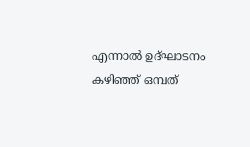എന്നാൽ ഉദ്ഘാടനം കഴിഞ്ഞ് ഒമ്പത്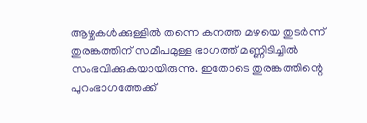ആഴ്ചകൾക്കുള്ളിൽ തന്നെ കനത്ത മഴയെ തുടർന്ന് തുരങ്കത്തിന് സമീപമുള്ള ഭാഗത്ത് മണ്ണിടിച്ചിൽ സംഭവിക്കുകയായിരുന്നു. ഇതോടെ തുരങ്കത്തിന്റെ പുറംഭാഗത്തേക്ക്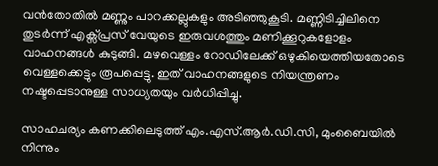വൻതോതിൽ മണ്ണും പാറക്കല്ലുകളും അടിഞ്ഞുകൂടി. മണ്ണിടിച്ചിലിനെ തുടർന്ന് എക്സ്പ്രസ് വേയുടെ ഇരുവശത്തും മണിക്കൂറുകളോളം വാഹനങ്ങൾ കുടുങ്ങി. മഴവെള്ളം റോഡിലേക്ക് ഒഴുകിയെത്തിയതോടെ വെള്ളക്കെട്ടും രൂപപ്പെട്ടു. ഇത് വാഹനങ്ങളുടെ നിയന്ത്രണം നഷ്ടപ്പെടാനുള്ള സാധ്യതയും വർധിപ്പിച്ചു.

സാഹചര്യം കണക്കിലെടുത്ത് എം.എസ്.ആർ.ഡി.സി, മുംബൈയിൽ നിന്നും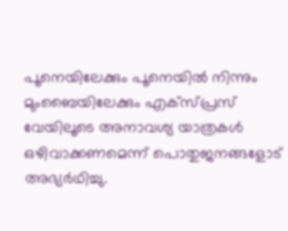പൂനെയിലേക്കും പൂനെയിൽ നിന്നും മുംബൈയിലേക്കും എക്സ്പ്രസ് വേയിലൂടെ അനാവശ്യ യാത്രകൾ ഒഴിവാക്കണമെന്ന് പൊതുജനങ്ങളോട് അഭ്യർഥിച്ചു.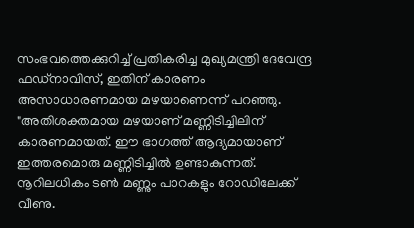സംഭവത്തെക്കുറിച്ച് പ്രതികരിച്ച മുഖ്യമന്ത്രി ദേവേന്ദ്ര ഫഡ്നാവിസ്, ഇതിന് കാരണം അസാധാരണമായ മഴയാണെന്ന് പറഞ്ഞു. "അതിശക്തമായ മഴയാണ് മണ്ണിടിച്ചിലിന് കാരണമായത്. ഈ ഭാഗത്ത് ആദ്യമായാണ് ഇത്തരമൊരു മണ്ണിടിച്ചിൽ ഉണ്ടാകുന്നത്. നൂറിലധികം ടൺ മണ്ണും പാറകളും റോഡിലേക്ക് വീണു.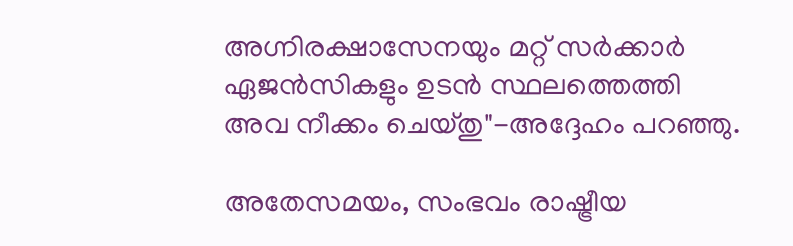അഗ്നിരക്ഷാസേനയും മറ്റ് സർക്കാർ ഏജൻസികളും ഉടൻ സ്ഥലത്തെത്തി അവ നീക്കം ചെയ്തു"-അദ്ദേഹം പറഞ്ഞു.

അതേസമയം, സംഭവം രാഷ്ട്രീയ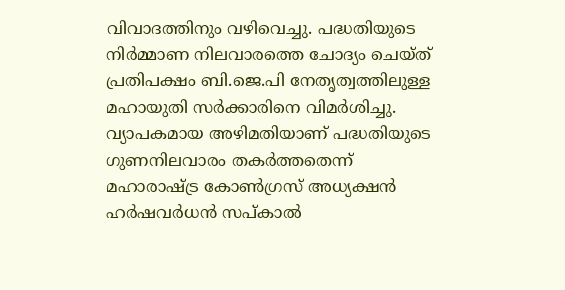വിവാദത്തിനും വഴിവെച്ചു. പദ്ധതിയുടെ നിർമ്മാണ നിലവാരത്തെ ചോദ്യം ചെയ്ത് പ്രതിപക്ഷം ബി.ജെ.പി നേതൃത്വത്തിലുള്ള മഹായുതി സർക്കാരിനെ വിമർശിച്ചു. വ്യാപകമായ അഴിമതിയാണ് പദ്ധതിയുടെ ഗുണനിലവാരം തകർത്തതെന്ന് മഹാരാഷ്ട്ര കോൺഗ്രസ് അധ്യക്ഷൻ ഹർഷവർധൻ സപ്കാൽ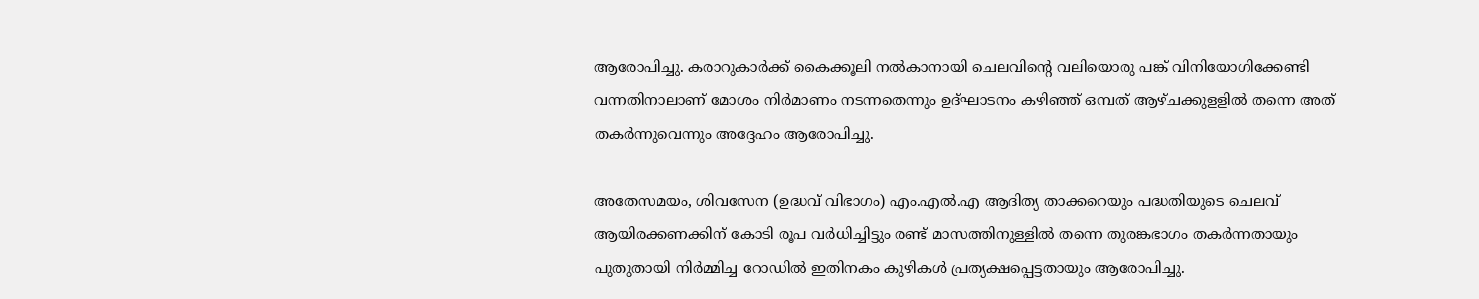ആരോപിച്ചു. കരാറുകാർക്ക് കൈക്കൂലി നൽകാനായി ചെലവിന്റെ വലിയൊരു പങ്ക് വിനിയോഗിക്കേണ്ടി വന്നതിനാലാണ് മോശം നിർമാണം നടന്നതെന്നും ഉദ്ഘാടനം കഴിഞ്ഞ് ഒമ്പത് ആഴ്ചക്കുളളിൽ തന്നെ അത് തകർന്നുവെന്നും അദ്ദേഹം ആരോപിച്ചു.

അതേസമയം, ശിവസേന (ഉദ്ധവ് വിഭാഗം) എം.എൽ.എ ആദിത്യ താക്കറെയും പദ്ധതിയുടെ ചെലവ് ആയിരക്കണക്കിന് കോടി രൂപ വർധിച്ചിട്ടും രണ്ട് മാസത്തിനുള്ളിൽ തന്നെ തുരങ്കഭാഗം തകർന്നതായും പുതുതായി നിർമ്മിച്ച റോഡിൽ ഇതിനകം കുഴികൾ പ്രത്യക്ഷപ്പെട്ടതായും ആരോപിച്ചു.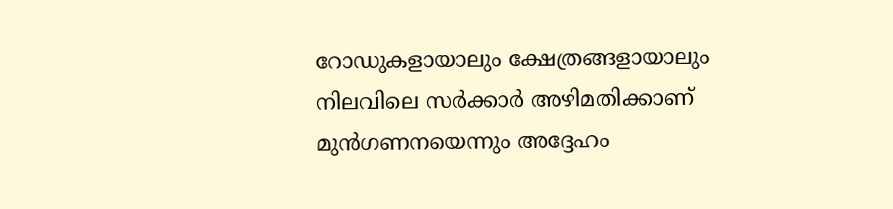റോഡുകളായാലും ക്ഷേത്രങ്ങളായാലും നിലവിലെ സർക്കാർ അഴിമതിക്കാണ് മുൻഗണനയെന്നും അദ്ദേഹം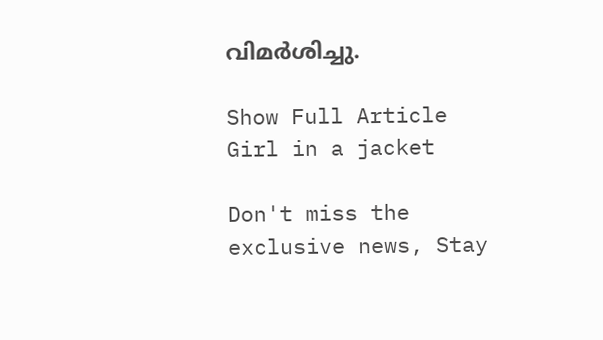വിമർശിച്ചു.

Show Full Article
Girl in a jacket

Don't miss the exclusive news, Stay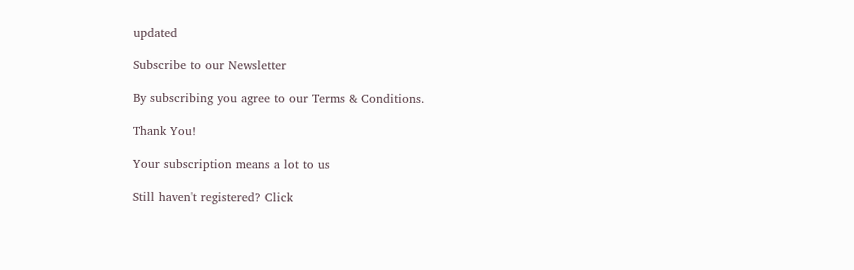updated

Subscribe to our Newsletter

By subscribing you agree to our Terms & Conditions.

Thank You!

Your subscription means a lot to us

Still haven't registered? Click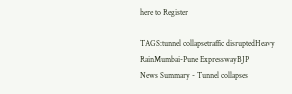here to Register

TAGS:tunnel collapsetraffic disruptedHeavy RainMumbai-Pune ExpresswayBJP
News Summary - Tunnel collapses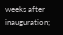weeks after inauguration;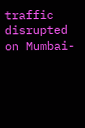traffic disrupted on Mumbai-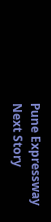Pune Expressway
Next Story